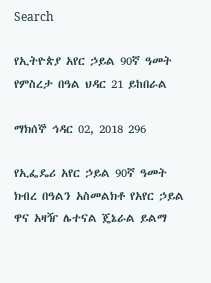Search

የኢትዮጵያ አየር ኃይል 90ኛ ዓመት የምስረታ በዓል ህዳር 21 ይከበራል

ማክሰኞ ኅዳር 02, 2018 296

የኢፌዴሪ አየር ኃይል 90ኛ ዓመት ክብረ በዓልን አስመልክቶ የአየር ኃይል ዋና አዛዥ ሌተናል ጄኔራል ይልማ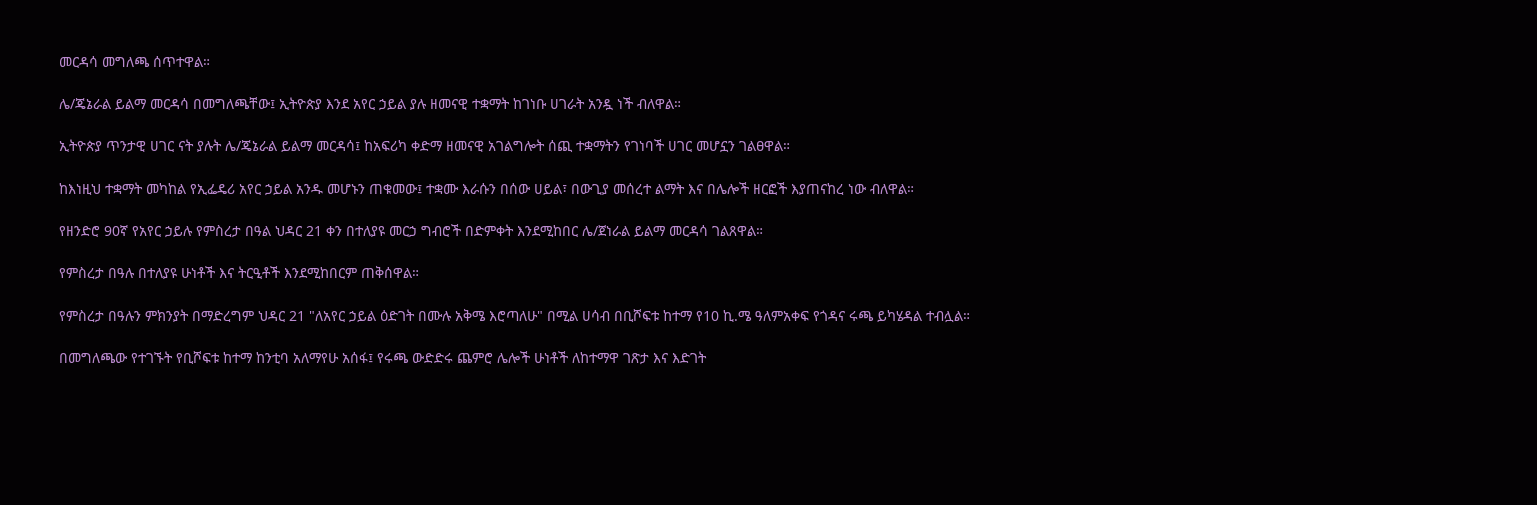መርዳሳ መግለጫ ሰጥተዋል።

ሌ/ጄኔራል ይልማ መርዳሳ በመግለጫቸው፤ ኢትዮጵያ እንደ አየር ኃይል ያሉ ዘመናዊ ተቋማት ከገነቡ ሀገራት አንዷ ነች ብለዋል።

ኢትዮጵያ ጥንታዊ ሀገር ናት ያሉት ሌ/ጄኔራል ይልማ መርዳሳ፤ ከአፍሪካ ቀድማ ዘመናዊ አገልግሎት ሰጪ ተቋማትን የገነባች ሀገር መሆኗን ገልፀዋል።

ከእነዚህ ተቋማት መካከል የኢፌዴሪ አየር ኃይል አንዱ መሆኑን ጠቁመው፤ ተቋሙ እራሱን በሰው ሀይል፣ በውጊያ መሰረተ ልማት እና በሌሎች ዘርፎች እያጠናከረ ነው ብለዋል።

የዘንድሮ 90ኛ የአየር ኃይሉ የምስረታ በዓል ህዳር 21 ቀን በተለያዩ መርኃ ግብሮች በድምቀት እንደሚከበር ሌ/ጀነራል ይልማ መርዳሳ ገልጸዋል።

የምስረታ በዓሉ በተለያዩ ሁነቶች እና ትርዒቶች እንደሚከበርም ጠቅሰዋል።

የምስረታ በዓሉን ምክንያት በማድረግም ህዳር 21 "ለአየር ኃይል ዕድገት በሙሉ አቅሜ እሮጣለሁ" በሚል ሀሳብ በቢሾፍቱ ከተማ የ10 ኪ.ሜ ዓለምአቀፍ የጎዳና ሩጫ ይካሄዳል ተብሏል።

በመግለጫው የተገኙት የቢሾፍቱ ከተማ ከንቲባ አለማየሁ አሰፋ፤ የሩጫ ውድድሩ ጨምሮ ሌሎች ሁነቶች ለከተማዋ ገጽታ እና እድገት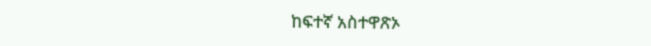ከፍተኛ አስተዋጽኦ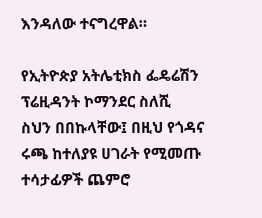እንዳለው ተናግረዋል።

የኢትዮጵያ አትሌቲክስ ፌዴሬሽን ፕሬዚዳንት ኮማንደር ስለሺ ስህን በበኩላቸው፤ በዚህ የጎዳና ሩጫ ከተለያዩ ሀገራት የሚመጡ ተሳታፊዎች ጨምሮ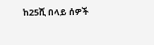ከ25ሺ በላይ ሰዎች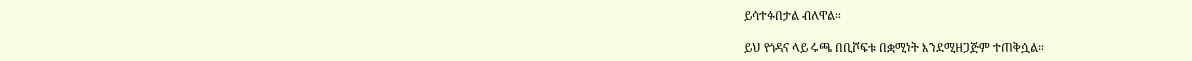ይሳተፉበታል ብለዋል።

ይህ የጎዳና ላይ ሩጫ በቢሾፍቱ በቋሚነት እንደሚዘጋጅም ተጠቅሷል።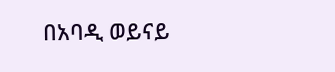በአባዲ ወይናይ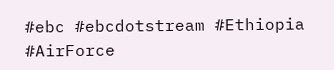#ebc #ebcdotstream #Ethiopia #AirForce